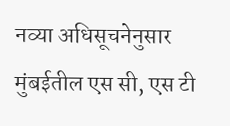नव्या अधिसूचनेनुसार मुंबईतील एस सी, एस टी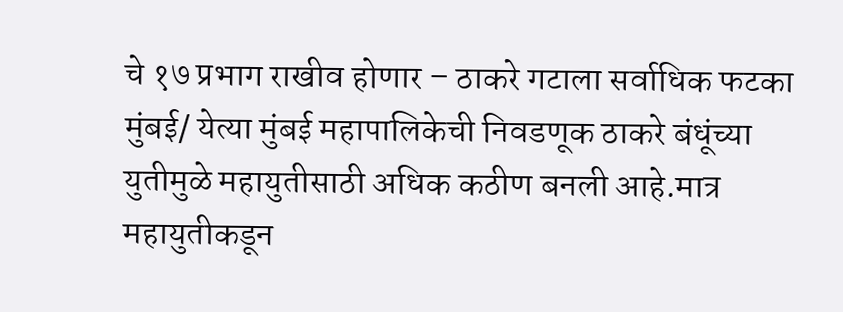चे १७ प्रभाग राखीव होणार – ठाकरे गटाला सर्वाधिक फटका
मुंबई/ येत्या मुंबई महापालिकेची निवडणूक ठाकरे बंधूंच्या युतीमुळे महायुतीसाठी अधिक कठीण बनली आहे.मात्र महायुतीकडून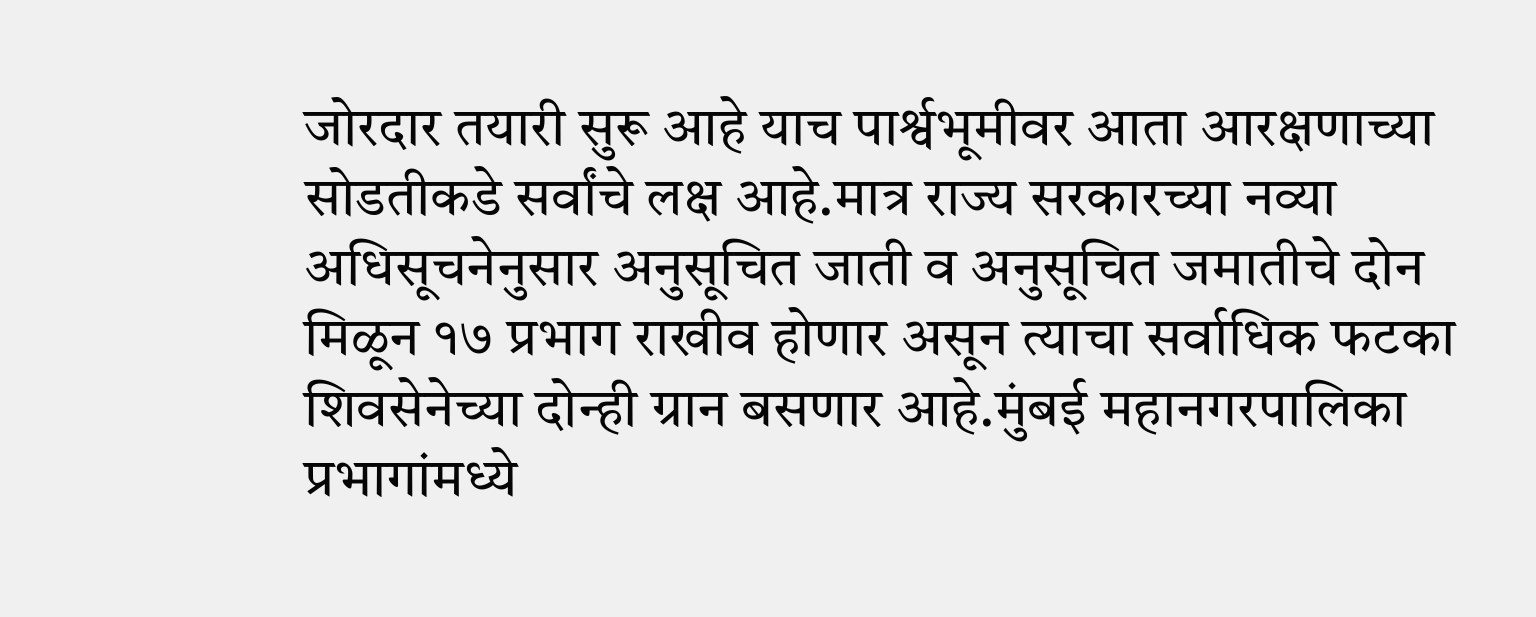जोरदार तयारी सुरू आहे याच पार्श्वभूमीवर आता आरक्षणाच्या सोडतीकडे सर्वांचे लक्ष आहे.मात्र राज्य सरकारच्या नव्या अधिसूचनेनुसार अनुसूचित जाती व अनुसूचित जमातीचे दोन मिळून १७ प्रभाग राखीव होणार असून त्याचा सर्वाधिक फटका शिवसेनेच्या दोन्ही ग्रान बसणार आहे.मुंबई महानगरपालिका प्रभागांमध्ये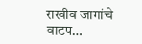राखीव जागांचे वाटप…